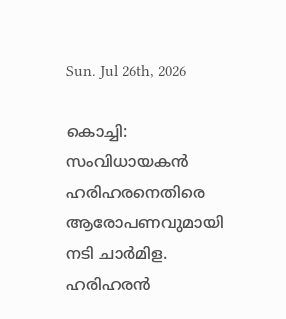Sun. Jul 26th, 2026

കൊച്ചി: സംവിധായകന്‍ ഹരിഹരനെതിരെ ആരോപണവുമായി നടി ചാര്‍മിള. ഹരിഹരന്‍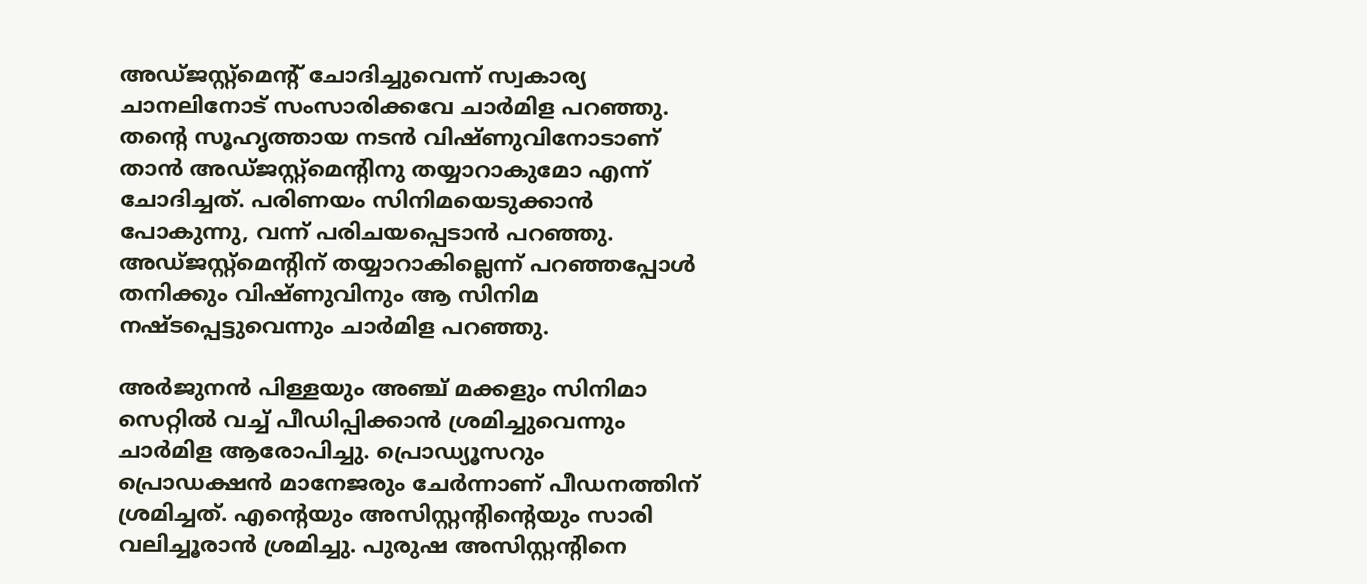അഡ്ജസ്റ്റ്‌മെന്റ് ചോദിച്ചുവെന്ന് സ്വകാര്യ ചാനലിനോട് സംസാരിക്കവേ ചാര്‍മിള പറഞ്ഞു. തന്റെ സൂഹൃത്തായ നടന്‍ വിഷ്ണുവിനോടാണ് താന്‍ അഡ്ജസ്റ്റ്‌മെന്റിനു തയ്യാറാകുമോ എന്ന് ചോദിച്ചത്. പരിണയം സിനിമയെടുക്കാന്‍ പോകുന്നു, വന്ന് പരിചയപ്പെടാന്‍ പറഞ്ഞു. അഡ്ജസ്റ്റ്‌മെന്റിന് തയ്യാറാകില്ലെന്ന് പറഞ്ഞപ്പോള്‍ തനിക്കും വിഷ്ണുവിനും ആ സിനിമ നഷ്ടപ്പെട്ടുവെന്നും ചാര്‍മിള പറഞ്ഞു.

അര്‍ജുനന്‍ പിള്ളയും അഞ്ച് മക്കളും സിനിമാ സെറ്റില്‍ വച്ച് പീഡിപ്പിക്കാന്‍ ശ്രമിച്ചുവെന്നും ചാര്‍മിള ആരോപിച്ചു. പ്രൊഡ്യൂസറും പ്രൊഡക്ഷന്‍ മാനേജരും ചേര്‍ന്നാണ് പീഡനത്തിന് ശ്രമിച്ചത്. എന്റെയും അസിസ്റ്റന്റിന്റെയും സാരി വലിച്ചൂരാന്‍ ശ്രമിച്ചു. പുരുഷ അസിസ്റ്റന്റിനെ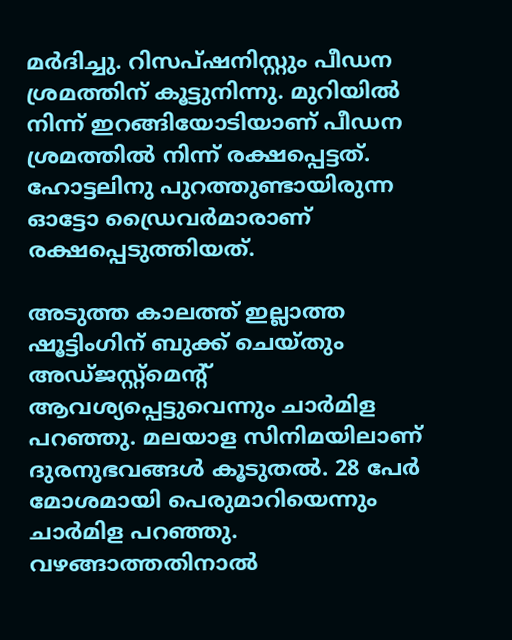മര്‍ദിച്ചു. റിസപ്ഷനിസ്റ്റും പീഡന ശ്രമത്തിന് കൂട്ടുനിന്നു. മുറിയില്‍ നിന്ന് ഇറങ്ങിയോടിയാണ് പീഡന ശ്രമത്തില്‍ നിന്ന് രക്ഷപ്പെട്ടത്. ഹോട്ടലിനു പുറത്തുണ്ടായിരുന്ന ഓട്ടോ ഡ്രൈവര്‍മാരാണ് രക്ഷപ്പെടുത്തിയത്.

അടുത്ത കാലത്ത് ഇല്ലാത്ത ഷൂട്ടിംഗിന് ബുക്ക് ചെയ്തും അഡ്ജസ്റ്റ്‌മെന്റ് ആവശ്യപ്പെട്ടുവെന്നും ചാര്‍മിള പറഞ്ഞു. മലയാള സിനിമയിലാണ് ദുരനുഭവങ്ങള്‍ കൂടുതല്‍. 28 പേർ മോശമായി പെരുമാറിയെന്നും ചാർമിള പറഞ്ഞു. വഴങ്ങാത്തതിനാല്‍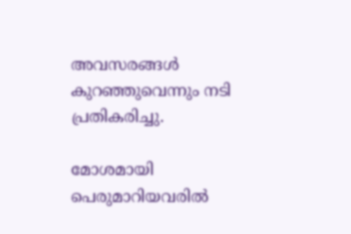അവസരങ്ങള്‍ കുറഞ്ഞുവെന്നും നടി പ്രതികരിച്ചു.

മോശമായി പെരുമാറിയവരിൽ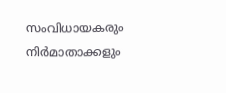സംവിധായകരും നിർമാതാക്കളും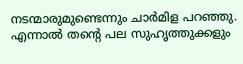നടന്മാരുമുണ്ടെന്നും ചാർമിള പറഞ്ഞു. എന്നാൽ തൻ്റെ പല സുഹൃത്തുക്കളും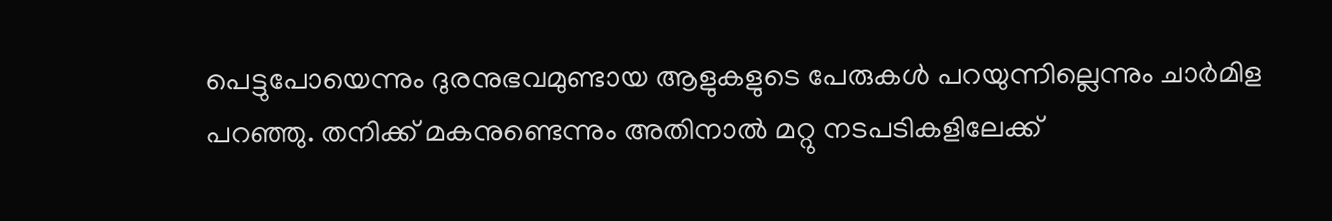പെട്ടുപോയെന്നും ദുരനുഭവമുണ്ടായ ആളുകളുടെ പേരുകൾ പറയുന്നില്ലെന്നും ചാർമിള പറഞ്ഞു. തനിക്ക് മകനുണ്ടെന്നും അതിനാൽ മറ്റു നടപടികളിലേക്ക്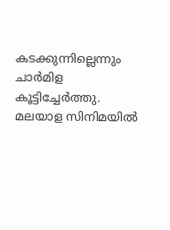കടക്കുന്നില്ലെന്നും ചാർമിള കൂട്ടിച്ചേർത്തു. മലയാള സിനിമയിൽ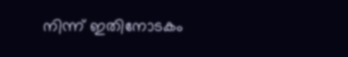നിന്ന് ഇതിനോടകം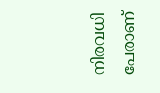നിരവധി പേരാണ്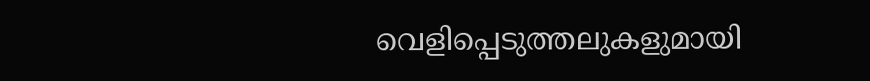വെളിപ്പെടുത്തലുകളുമായി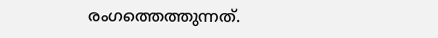രംഗത്തെത്തുന്നത്.